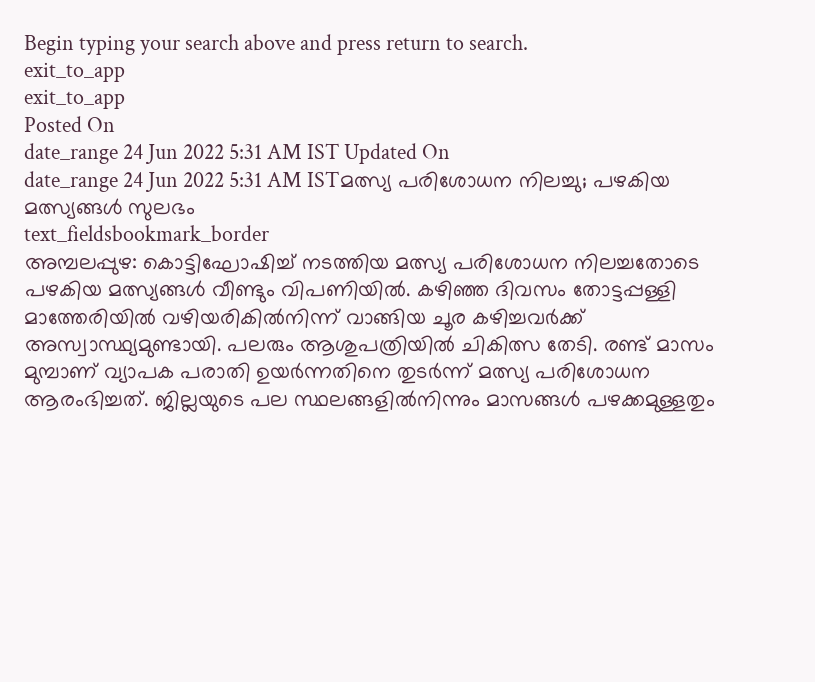Begin typing your search above and press return to search.
exit_to_app
exit_to_app
Posted On
date_range 24 Jun 2022 5:31 AM IST Updated On
date_range 24 Jun 2022 5:31 AM ISTമത്സ്യ പരിശോധന നിലച്ചു; പഴകിയ മത്സ്യങ്ങൾ സുലഭം
text_fieldsbookmark_border
അമ്പലപ്പുഴ: കൊട്ടിഘോഷിച്ച് നടത്തിയ മത്സ്യ പരിശോധന നിലച്ചതോടെ പഴകിയ മത്സ്യങ്ങൾ വീണ്ടും വിപണിയിൽ. കഴിഞ്ഞ ദിവസം തോട്ടപ്പള്ളി മാത്തേരിയിൽ വഴിയരികിൽനിന്ന് വാങ്ങിയ ചൂര കഴിച്ചവർക്ക് അസ്വാസ്ഥ്യമുണ്ടായി. പലരും ആശുപത്രിയിൽ ചികിത്സ തേടി. രണ്ട് മാസം മുമ്പാണ് വ്യാപക പരാതി ഉയർന്നതിനെ തുടർന്ന് മത്സ്യ പരിശോധന ആരംഭിച്ചത്. ജില്ലയുടെ പല സ്ഥലങ്ങളിൽനിന്നും മാസങ്ങൾ പഴക്കമുള്ളതും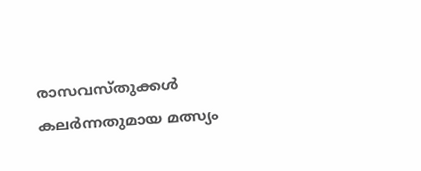രാസവസ്തുക്കൾ കലർന്നതുമായ മത്സ്യം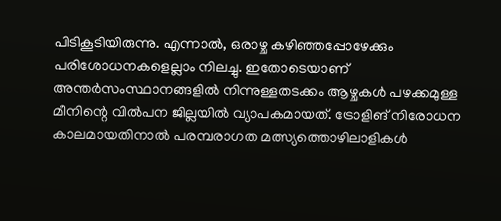പിടികൂടിയിരുന്നു. എന്നാൽ, ഒരാഴ്ച കഴിഞ്ഞപ്പോഴേക്കും പരിശോധനകളെല്ലാം നിലച്ചു. ഇതോടെയാണ് അന്തർസംസ്ഥാനങ്ങളിൽ നിന്നുള്ളതടക്കം ആഴ്ചകൾ പഴക്കമുള്ള മീനിന്റെ വിൽപന ജില്ലയിൽ വ്യാപകമായത്. ട്രോളിങ് നിരോധന കാലമായതിനാൽ പരമ്പരാഗത മത്സ്യത്തൊഴിലാളികൾ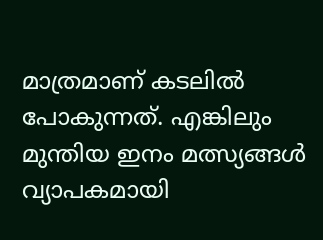മാത്രമാണ് കടലിൽ പോകുന്നത്. എങ്കിലും മുന്തിയ ഇനം മത്സ്യങ്ങൾ വ്യാപകമായി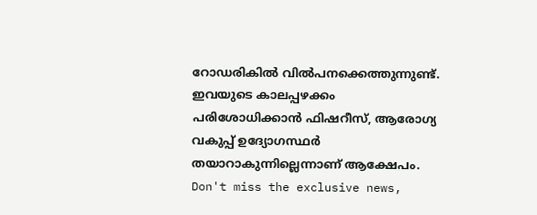റോഡരികിൽ വിൽപനക്കെത്തുന്നുണ്ട്. ഇവയുടെ കാലപ്പഴക്കം പരിശോധിക്കാൻ ഫിഷറീസ്, ആരോഗ്യ വകുപ്പ് ഉദ്യോഗസ്ഥർ തയാറാകുന്നില്ലെന്നാണ് ആക്ഷേപം.
Don't miss the exclusive news,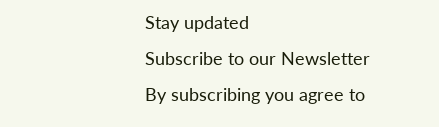Stay updated
Subscribe to our Newsletter
By subscribing you agree to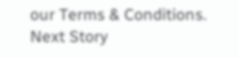our Terms & Conditions.
Next Story